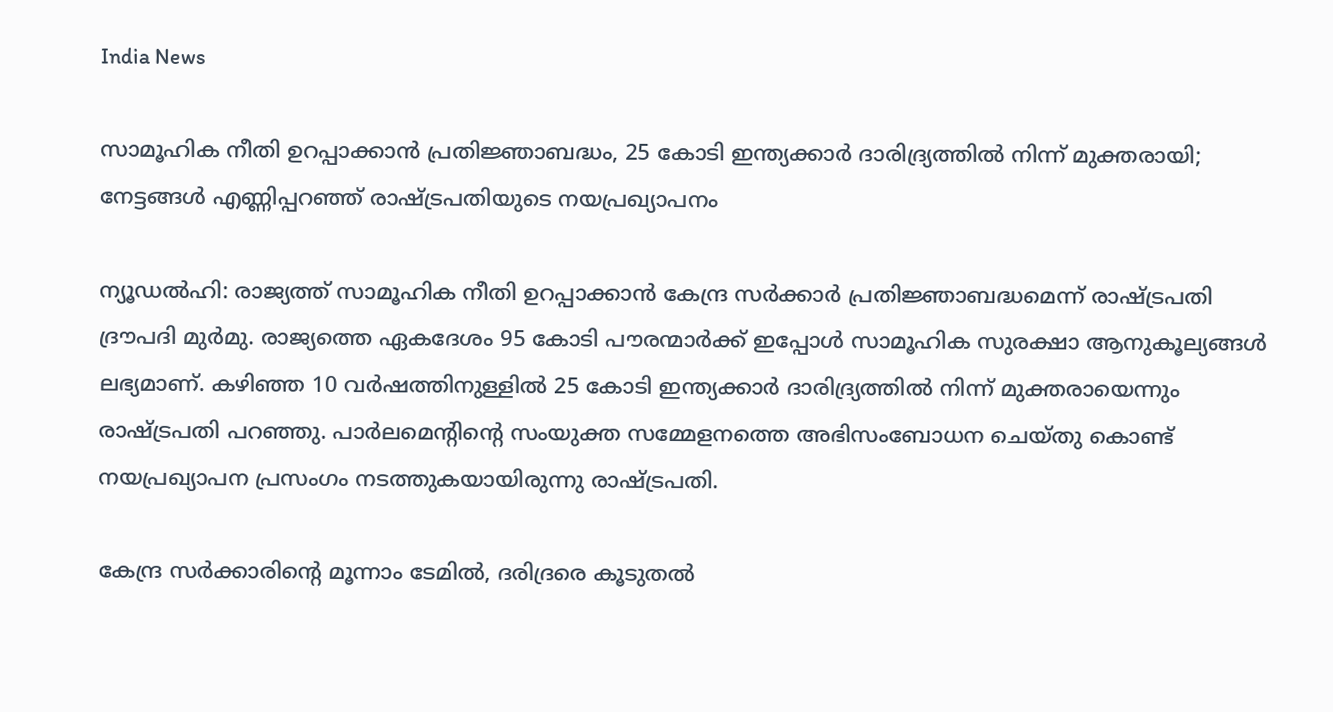India News

സാമൂഹിക നീതി ഉറപ്പാക്കാന്‍ പ്രതിജ്ഞാബദ്ധം, 25 കോടി ഇന്ത്യക്കാര്‍ ദാരിദ്ര്യത്തില്‍ നിന്ന് മുക്തരായി; നേട്ടങ്ങള്‍ എണ്ണിപ്പറഞ്ഞ് രാഷ്ട്രപതിയുടെ നയപ്രഖ്യാപനം

ന്യൂഡല്‍ഹി: രാജ്യത്ത് സാമൂഹിക നീതി ഉറപ്പാക്കാന്‍ കേന്ദ്ര സര്‍ക്കാര്‍ പ്രതിജ്ഞാബദ്ധമെന്ന് രാഷ്ട്രപതി ദ്രൗപദി മുര്‍മു. രാജ്യത്തെ ഏകദേശം 95 കോടി പൗരന്മാര്‍ക്ക് ഇപ്പോള്‍ സാമൂഹിക സുരക്ഷാ ആനുകൂല്യങ്ങള്‍ ലഭ്യമാണ്. കഴിഞ്ഞ 10 വര്‍ഷത്തിനുള്ളില്‍ 25 കോടി ഇന്ത്യക്കാര്‍ ദാരിദ്ര്യത്തില്‍ നിന്ന് മുക്തരായെന്നും രാഷ്ട്രപതി പറഞ്ഞു. പാര്‍ലമെന്റിന്റെ സംയുക്ത സമ്മേളനത്തെ അഭിസംബോധന ചെയ്തു കൊണ്ട് നയപ്രഖ്യാപന പ്രസംഗം നടത്തുകയായിരുന്നു രാഷ്ട്രപതി.

കേന്ദ്ര സര്‍ക്കാരിന്റെ മൂന്നാം ടേമില്‍, ദരിദ്രരെ കൂടുതല്‍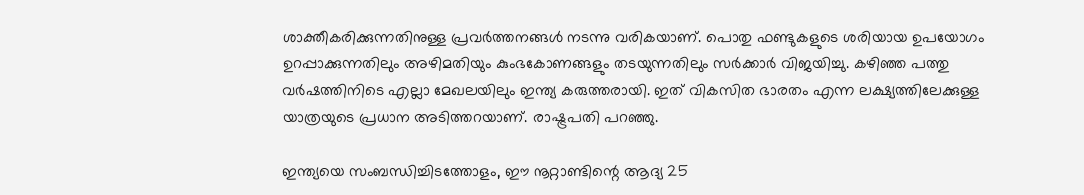ശാക്തീകരിക്കുന്നതിനുള്ള പ്രവര്‍ത്തനങ്ങള്‍ നടന്നു വരികയാണ്. പൊതു ഫണ്ടുകളുടെ ശരിയായ ഉപയോഗം ഉറപ്പാക്കുന്നതിലും അഴിമതിയും കുംഭകോണങ്ങളും തടയുന്നതിലും സര്‍ക്കാര്‍ വിജയിച്ചു. കഴിഞ്ഞ പത്തു വര്‍ഷത്തിനിടെ എല്ലാ മേഖലയിലും ഇന്ത്യ കരുത്തരായി. ഇത് വികസിത ഭാരതം എന്ന ലക്ഷ്യത്തിലേക്കുള്ള യാത്രയുടെ പ്രധാന അടിത്തറയാണ്. രാഷ്ട്രപതി പറഞ്ഞു.

ഇന്ത്യയെ സംബന്ധിച്ചിടത്തോളം, ഈ നൂറ്റാണ്ടിന്റെ ആദ്യ 25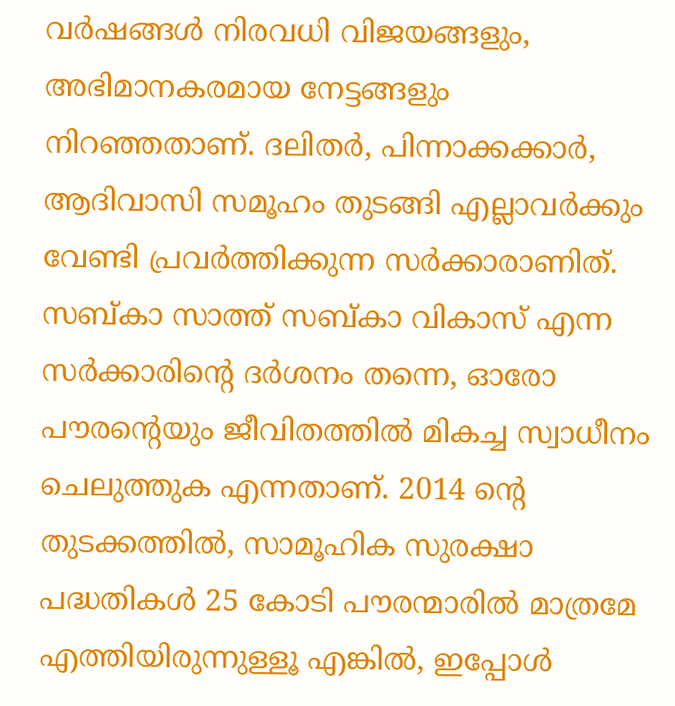വര്‍ഷങ്ങള്‍ നിരവധി വിജയങ്ങളും, അഭിമാനകരമായ നേട്ടങ്ങളും നിറഞ്ഞതാണ്. ദലിതര്‍, പിന്നാക്കക്കാര്‍, ആദിവാസി സമൂഹം തുടങ്ങി എല്ലാവര്‍ക്കും വേണ്ടി പ്രവര്‍ത്തിക്കുന്ന സര്‍ക്കാരാണിത്. സബ്കാ സാത്ത് സബ്കാ വികാസ് എന്ന സര്‍ക്കാരിന്റെ ദര്‍ശനം തന്നെ, ഓരോ പൗരന്റെയും ജീവിതത്തില്‍ മികച്ച സ്വാധീനം ചെലുത്തുക എന്നതാണ്. 2014 ന്റെ തുടക്കത്തില്‍, സാമൂഹിക സുരക്ഷാ പദ്ധതികള്‍ 25 കോടി പൗരന്മാരില്‍ മാത്രമേ എത്തിയിരുന്നുള്ളൂ എങ്കില്‍, ഇപ്പോള്‍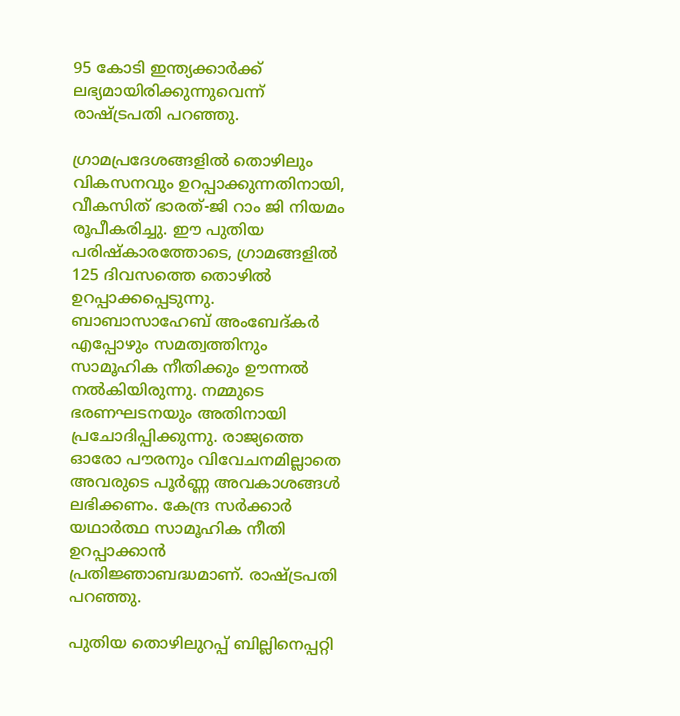95 കോടി ഇന്ത്യക്കാര്‍ക്ക് ലഭ്യമായിരിക്കുന്നുവെന്ന് രാഷ്ട്രപതി പറഞ്ഞു.

ഗ്രാമപ്രദേശങ്ങളില്‍ തൊഴിലും വികസനവും ഉറപ്പാക്കുന്നതിനായി, വീകസിത് ഭാരത്-ജി റാം ജി നിയമം രൂപീകരിച്ചു. ഈ പുതിയ പരിഷ്‌കാരത്തോടെ, ഗ്രാമങ്ങളില്‍ 125 ദിവസത്തെ തൊഴില്‍ ഉറപ്പാക്കപ്പെടുന്നു. ബാബാസാഹേബ് അംബേദ്കര്‍ എപ്പോഴും സമത്വത്തിനും സാമൂഹിക നീതിക്കും ഊന്നല്‍ നല്‍കിയിരുന്നു. നമ്മുടെ ഭരണഘടനയും അതിനായി പ്രചോദിപ്പിക്കുന്നു. രാജ്യത്തെ ഓരോ പൗരനും വിവേചനമില്ലാതെ അവരുടെ പൂര്‍ണ്ണ അവകാശങ്ങള്‍ ലഭിക്കണം. കേന്ദ്ര സര്‍ക്കാര്‍ യഥാര്‍ത്ഥ സാമൂഹിക നീതി ഉറപ്പാക്കാന്‍ പ്രതിജ്ഞാബദ്ധമാണ്. രാഷ്ട്രപതി പറഞ്ഞു.

പുതിയ തൊഴിലുറപ്പ് ബില്ലിനെപ്പറ്റി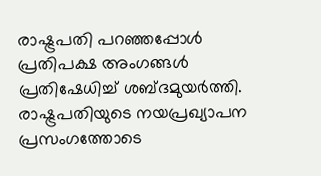രാഷ്ട്രപതി പറഞ്ഞപ്പോള്‍ പ്രതിപക്ഷ അംഗങ്ങള്‍ പ്രതിഷേധിച്ച് ശബ്ദമുയര്‍ത്തി. രാഷ്ട്രപതിയുടെ നയപ്രഖ്യാപന പ്രസംഗത്തോടെ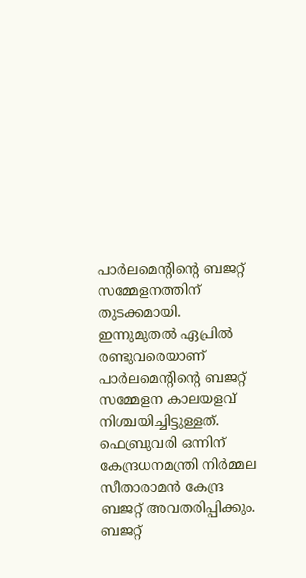പാര്‍ലമെന്റിന്റെ ബജറ്റ് സമ്മേളനത്തിന് തുടക്കമായി. ഇന്നുമുതല്‍ ഏപ്രില്‍ രണ്ടുവരെയാണ് പാര്‍ലമെന്റിന്റെ ബജറ്റ് സമ്മേളന കാലയളവ് നിശ്ചയിച്ചിട്ടുള്ളത്. ഫെബ്രുവരി ഒന്നിന് കേന്ദ്രധനമന്ത്രി നിര്‍മ്മല സീതാരാമന്‍ കേന്ദ്ര ബജറ്റ് അവതരിപ്പിക്കും. ബജറ്റ്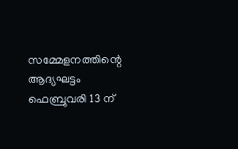സമ്മേളനത്തിന്റെ ആദ്യഘട്ടം ഫെബ്രുവരി 13 ന്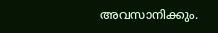അവസാനിക്കും.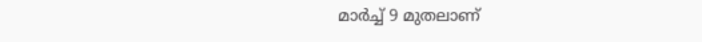മാര്‍ച്ച് 9 മുതലാണ്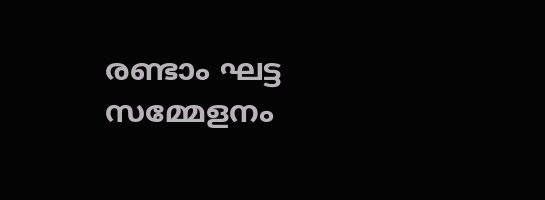രണ്ടാം ഘട്ട സമ്മേളനം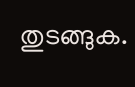തുടങ്ങുക.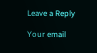Leave a Reply

Your email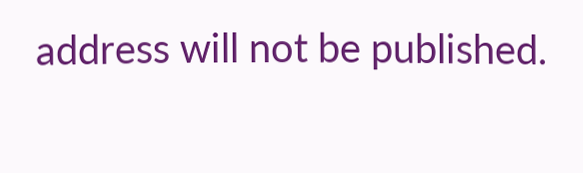address will not be published.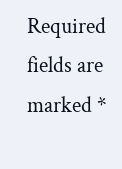Required fields are marked *